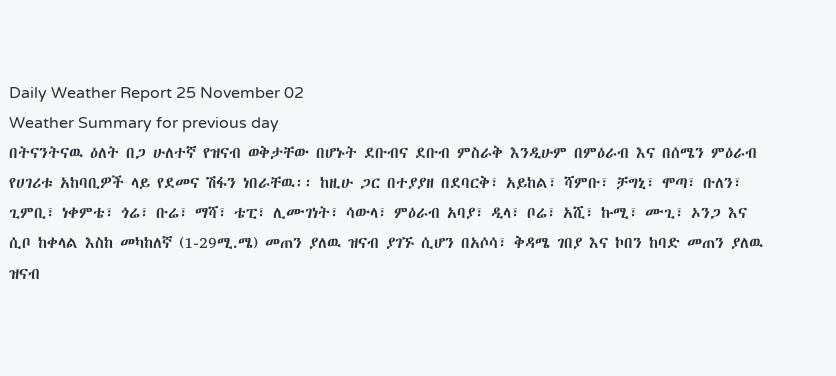Daily Weather Report 25 November 02
Weather Summary for previous day
በትናንትናዉ ዕለት በጋ ሁለተኛ የዝናብ ወቅታቸው በሆኑት ደቡብና ደቡብ ምስራቅ እንዲሁም በምዕራብ እና በሰሜን ምዕራብ የሀገሪቱ አከባቢዎች ላይ የደመና ሽፋን ነበራቸዉ፡፡ ከዚሁ ጋር በተያያዘ በደባርቅ፣ አይከል፣ ሻምቡ፣ ቻግኒ፣ ሞጣ፣ ቡለን፣ ጊምቢ፣ ነቀምቴ፣ ጎሬ፣ ቡሬ፣ ማሻ፣ ቴፒ፣ ሊሙገነት፣ ሳውላ፣ ምዕራብ አባያ፣ ዲላ፣ ቦሬ፣ አሺ፣ ኩሚ፣ ሙጊ፣ ኦንጋ እና ሲቦ ከቀላል እስከ መካከለኛ (1-29ሚ.ሜ) መጠን ያለዉ ዝናብ ያገኙ ሲሆን በአሶሳ፣ ቅዳሜ ገበያ እና ኮበን ከባድ መጠን ያለዉ ዝናብ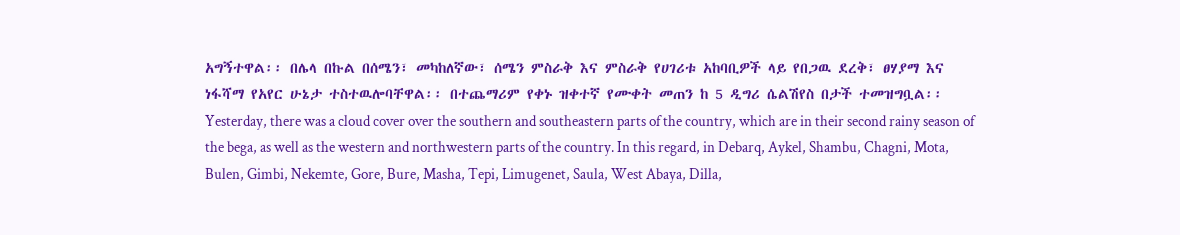አግኝተዋል፡፡ በሌላ በኩል በሰሜን፣ መካከለኛው፣ ሰሜን ምስራቅ እና ምስራቅ የሀገሪቱ አከባቢዎች ላይ የበጋዉ ደረቅ፣ ፀሃያማ እና ነፋሻማ የአየር ሁኔታ ተስተዉሎባቸዋል፡፡ በተጨማሪም የቀኑ ዝቀተኛ የሙቀት መጠን ከ 5 ዲግሪ ሴልሽየስ በታች ተመዝግቧል፡፡
Yesterday, there was a cloud cover over the southern and southeastern parts of the country, which are in their second rainy season of the bega, as well as the western and northwestern parts of the country. In this regard, in Debarq, Aykel, Shambu, Chagni, Mota, Bulen, Gimbi, Nekemte, Gore, Bure, Masha, Tepi, Limugenet, Saula, West Abaya, Dilla,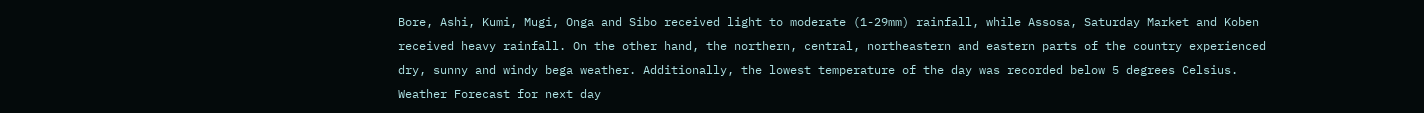Bore, Ashi, Kumi, Mugi, Onga and Sibo received light to moderate (1-29mm) rainfall, while Assosa, Saturday Market and Koben received heavy rainfall. On the other hand, the northern, central, northeastern and eastern parts of the country experienced dry, sunny and windy bega weather. Additionally, the lowest temperature of the day was recorded below 5 degrees Celsius.
Weather Forecast for next day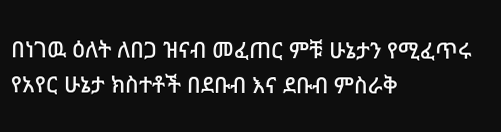በነገዉ ዕለት ለበጋ ዝናብ መፈጠር ምቹ ሁኔታን የሚፈጥሩ የአየር ሁኔታ ክስተቶች በደቡብ እና ደቡብ ምስራቅ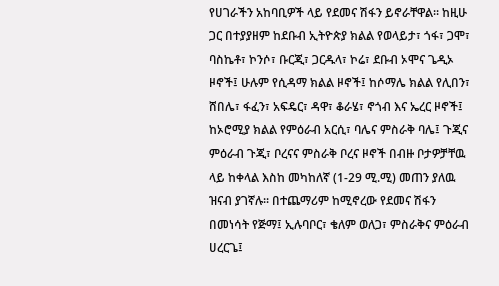የሀገራችን አከባቢዎች ላይ የደመና ሽፋን ይኖራቸዋል፡፡ ከዚሁ ጋር በተያያዘም ከደቡብ ኢትዮጵያ ክልል የወላይታ፣ ጎፋ፣ ጋሞ፣ ባስኬቶ፣ ኮንሶ፣ ቡርጂ፣ ጋርዱላ፣ ኮሬ፣ ደቡብ ኦሞና ጌዲኦ ዞኖች፤ ሁሉም የሲዳማ ክልል ዞኖች፤ ከሶማሌ ክልል የሊበን፣ ሸበሌ፣ ፋፈን፣ አፍዴር፣ ዳዋ፣ ቆራሄ፣ ኖጎብ እና ኤረር ዞኖች፤ ከኦሮሚያ ክልል የምዕራብ አርሲ፣ ባሌና ምስራቅ ባሌ፤ ጉጂና ምዕራብ ጉጂ፣ ቦረናና ምስራቅ ቦረና ዞኖች በብዙ ቦታዎቻቸዉ ላይ ከቀላል እስከ መካከለኛ (1-29 ሚ.ሚ) መጠን ያለዉ ዝናብ ያገኛሉ፡፡ በተጨማሪም ከሚኖረው የደመና ሽፋን በመነሳት የጅማ፤ ኢሉባቦር፣ ቄለም ወለጋ፣ ምስራቅና ምዕራብ ሀረርጌ፤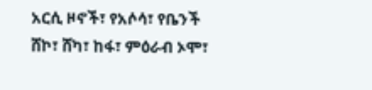አርሲ ዞኖች፣ የአሶሳ፣ የቤንች ሸኮ፣ ሸካ፣ ከፋ፣ ምዕራብ ኦሞ፣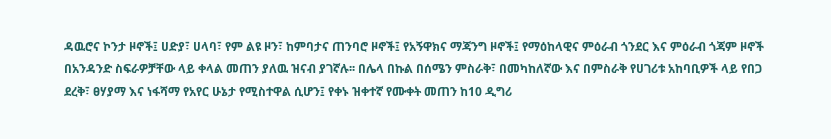ዳዉሮና ኮንታ ዞኖች፤ ሀድያ፣ ሀላባ፣ የም ልዩ ዞን፣ ከምባታና ጠንባሮ ዞኖች፤ የአኝዋክና ማጃንግ ዞኖች፤ የማዕከላዊና ምዕራብ ጎንደር እና ምዕራብ ጎጃም ዞኖች በአንዳንድ ስፍራዎቻቸው ላይ ቀላል መጠን ያለዉ ዝናብ ያገኛሉ፡፡ በሌላ በኩል በሰሜን ምስራቅ፣ በመካከለኛው እና በምስራቅ የሀገሪቱ አከባቢዎች ላይ የበጋ ደረቅ፣ ፀሃያማ እና ነፋሻማ የአየር ሁኔታ የሚስተዋል ሲሆን፤ የቀኑ ዝቀተኛ የሙቀት መጠን ከ10 ዲግሪ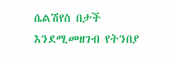ሴልሽየስ በታች እንደሚመዘገብ የትንበያ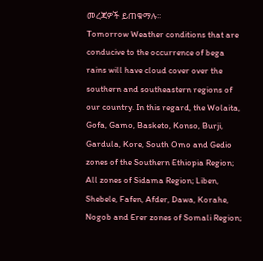መረጃዎች ይጠቁማሉ፡፡
Tomorrow Weather conditions that are conducive to the occurrence of bega rains will have cloud cover over the southern and southeastern regions of our country. In this regard, the Wolaita, Gofa, Gamo, Basketo, Konso, Burji, Gardula, Kore, South Omo and Gedio zones of the Southern Ethiopia Region; All zones of Sidama Region; Liben, Shebele, Fafen, Afder, Dawa, Korahe, Nogob and Erer zones of Somali Region;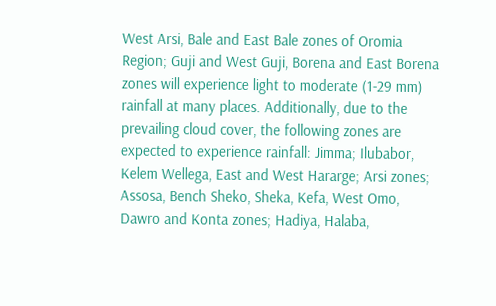West Arsi, Bale and East Bale zones of Oromia Region; Guji and West Guji, Borena and East Borena zones will experience light to moderate (1-29 mm) rainfall at many places. Additionally, due to the prevailing cloud cover, the following zones are expected to experience rainfall: Jimma; Ilubabor, Kelem Wellega, East and West Hararge; Arsi zones; Assosa, Bench Sheko, Sheka, Kefa, West Omo, Dawro and Konta zones; Hadiya, Halaba,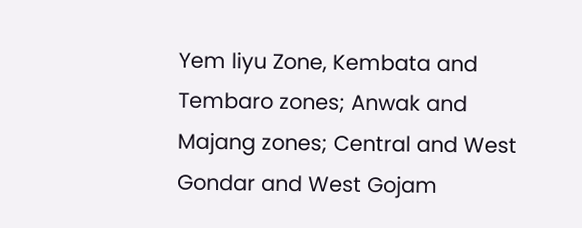Yem liyu Zone, Kembata and Tembaro zones; Anwak and Majang zones; Central and West Gondar and West Gojam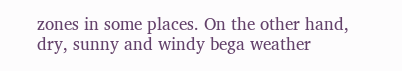zones in some places. On the other hand, dry, sunny and windy bega weather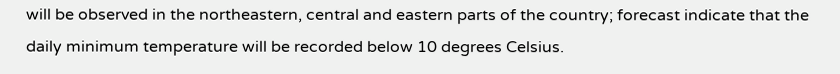will be observed in the northeastern, central and eastern parts of the country; forecast indicate that the daily minimum temperature will be recorded below 10 degrees Celsius.